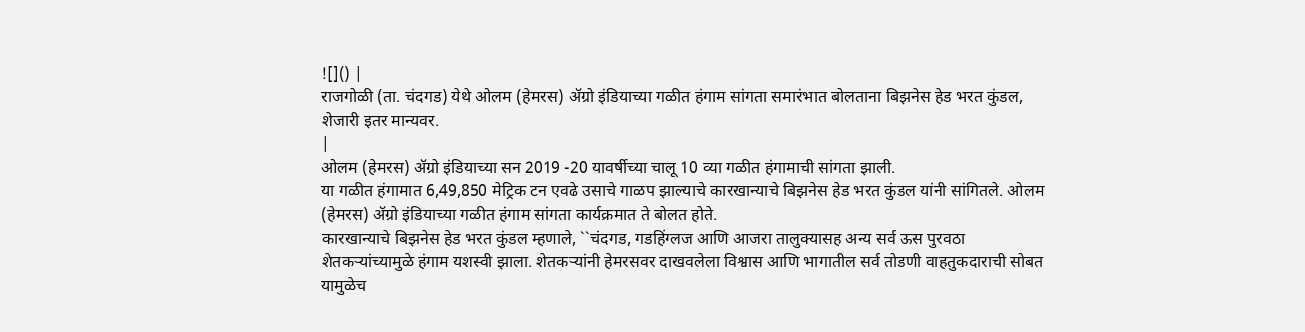![]() |
राजगोळी (ता. चंदगड) येथे ओलम (हेमरस) ॲग्रो इंडियाच्या गळीत हंगाम सांगता समारंभात बोलताना बिझनेस हेड भरत कुंडल, शेजारी इतर मान्यवर.
|
ओलम (हेमरस) ॲग्रो इंडियाच्या सन 2019 -20 यावर्षीच्या चालू 10 व्या गळीत हंगामाची सांगता झाली.
या गळीत हंगामात 6,49,850 मेट्रिक टन एवढे उसाचे गाळप झाल्याचे कारखान्याचे बिझनेस हेड भरत कुंडल यांनी सांगितले. ओलम (हेमरस) ॲग्रो इंडियाच्या गळीत हंगाम सांगता कार्यक्रमात ते बोलत होते.
कारखान्याचे बिझनेस हेड भरत कुंडल म्हणाले, ``चंदगड, गडहिंग्लज आणि आजरा तालुक्यासह अन्य सर्व ऊस पुरवठा शेतकऱ्यांच्यामुळे हंगाम यशस्वी झाला. शेतकऱ्यांनी हेमरसवर दाखवलेला विश्वास आणि भागातील सर्व तोडणी वाहतुकदाराची सोबत यामुळेच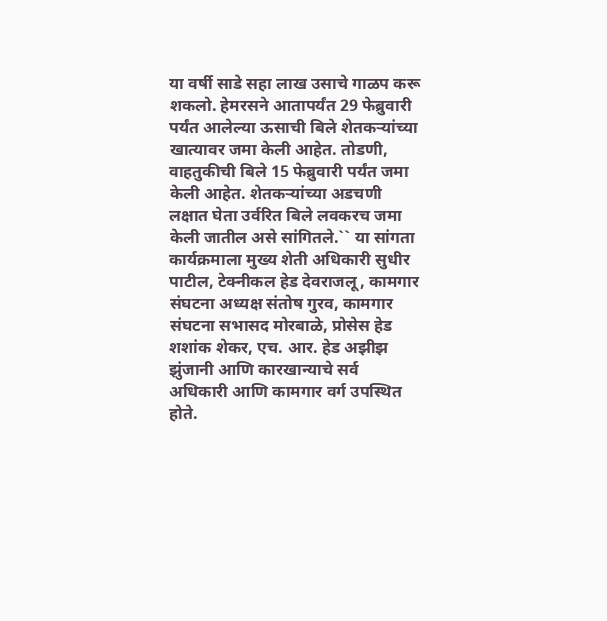या वर्षी साडे सहा लाख उसाचे गाळप करू शकलो. हेमरसने आतापर्यंत 29 फेब्रुवारी पर्यंत आलेल्या ऊसाची बिले शेतकऱ्यांच्या खात्यावर जमा केली आहेत. तोडणी, वाहतुकीची बिले 15 फेब्रुवारी पर्यंत जमा केली आहेत. शेतकऱ्यांच्या अडचणी लक्षात घेता उर्वरित बिले लवकरच जमा केली जातील असे सांगितले.`` या सांगता कार्यक्रमाला मुख्य शेती अधिकारी सुधीर पाटील, टेक्नीकल हेड देवराजलू, कामगार संघटना अध्यक्ष संतोष गुरव, कामगार संघटना सभासद मोरबाळे, प्रोसेस हेड शशांक शेकर, एच. आर. हेड अझीझ झुंजानी आणि कारखान्याचे सर्व अधिकारी आणि कामगार वर्ग उपस्थित होते.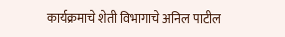कार्यक्रमाचे शेती विभागाचे अनिल पाटील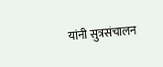यांनी सुत्रसंचालन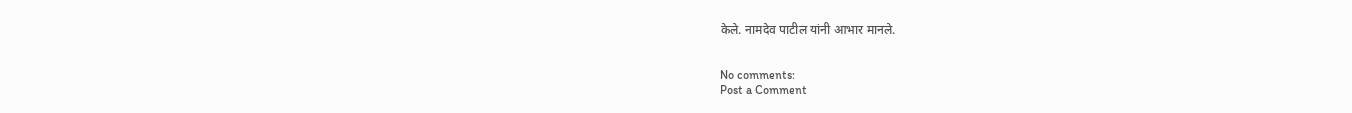केले. नामदेव पाटील यांनी आभार मानले.


No comments:
Post a Comment